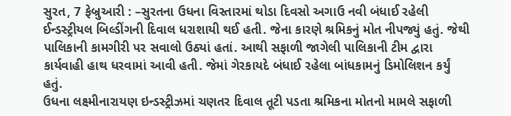સુરત, 7 ફેબ્રુઆરી : –સુરતના ઉધના વિસ્તારમાં થોડા દિવસો અગાઉ નવી બંધાઈ રહેલી ઈન્ડસ્ટ્રીયલ બિલ્ડીંગની દિવાલ ધરાશાયી થઈ હતી. જેના કારણે શ્રમિકનું મોત નીપજ્યું હતું. જેથી પાલિકાની કામગીરી પર સવાલો ઉઠ્યાં હતાં. આથી સફાળી જાગેલી પાલિકાની ટીમ દ્વારા કાર્યવાહી હાથ ધરવામાં આવી હતી. જેમાં ગેરકાયદે બંધાઈ રહેલા બાંધકામનું ડિમોલિશન કર્યું હતું.
ઉધના લક્ષ્મીનારાયણ ઇન્ડસ્ટ્રીઝમાં ચણતર દિવાલ તૂટી પડતા શ્રમિકના મોતનો મામલે સફાળી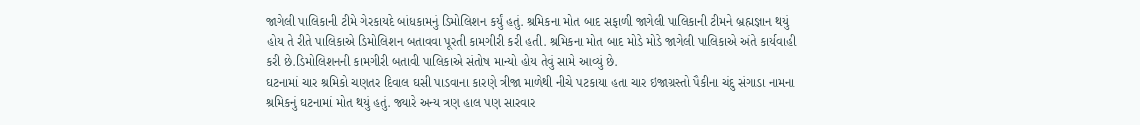જાગેલી પાલિકાની ટીમે ગેરકાયદે બાંધકામનું ડિમોલિશન કર્યું હતું. શ્રમિકના મોત બાદ સફાળી જાગેલી પાલિકાની ટીમને બ્રહ્મજ્ઞાન થયું હોય તે રીતે પાલિકાએ ડિમોલિશન બતાવવા પૂરતી કામગીરી કરી હતી. શ્રમિકના મોત બાદ મોડે મોડે જાગેલી પાલિકાએ અંતે કાર્યવાહી કરી છે.ડિમોલિશનની કામગીરી બતાવી પાલિકાએ સંતોષ માન્યો હોય તેવું સામે આવ્યું છે.
ઘટનામાં ચાર શ્રમિકો ચણતર દિવાલ ઘસી પાડવાના કારણે ત્રીજા માળેથી નીચે પટકાયા હતા ચાર ઇજાગ્રસ્તો પૈકીના ચંદુ સંગાડા નામના શ્રમિકનું ઘટનામાં મોત થયું હતું. જ્યારે અન્ય ત્રણ હાલ પણ સારવાર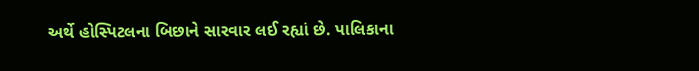અર્થે હોસ્પિટલના બિછાને સારવાર લઈ રહ્યાં છે. પાલિકાના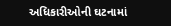અધિકારીઓની ઘટનામાં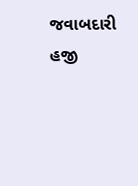જવાબદારી હજી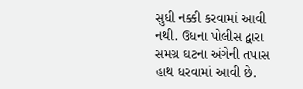સુધી નક્કી કરવામાં આવી નથી. ઉધના પોલીસ દ્વારા સમગ્ર ઘટના અંગેની તપાસ હાથ ધરવામાં આવી છે.